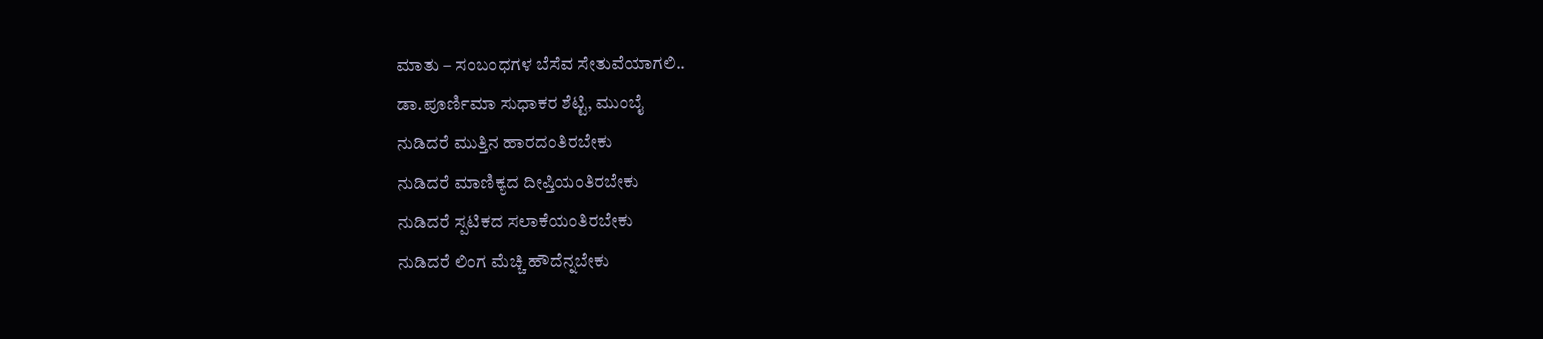ಮಾತು – ಸಂಬಂಧಗಳ ಬೆಸೆವ ಸೇತುವೆಯಾಗಲಿ..
ಡಾ.ಪೂರ್ಣಿಮಾ ಸುಧಾಕರ ಶೆಟ್ಟಿ, ಮುಂಬೈ
ನುಡಿದರೆ ಮುತ್ತಿನ ಹಾರದಂತಿರಬೇಕು
ನುಡಿದರೆ ಮಾಣಿಕ್ಯದ ದೀಪ್ತಿಯಂತಿರಬೇಕು
ನುಡಿದರೆ ಸ್ಪಟಿಕದ ಸಲಾಕೆಯಂತಿರಬೇಕು
ನುಡಿದರೆ ಲಿಂಗ ಮೆಚ್ಚಿ ಹೌದೆನ್ನಬೇಕು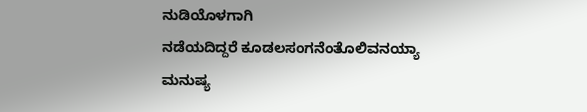ನುಡಿಯೊಳಗಾಗಿ
ನಡೆಯದಿದ್ದರೆ ಕೂಡಲಸಂಗನೆಂತೊಲಿವನಯ್ಯಾ
ಮನುಷ್ಯ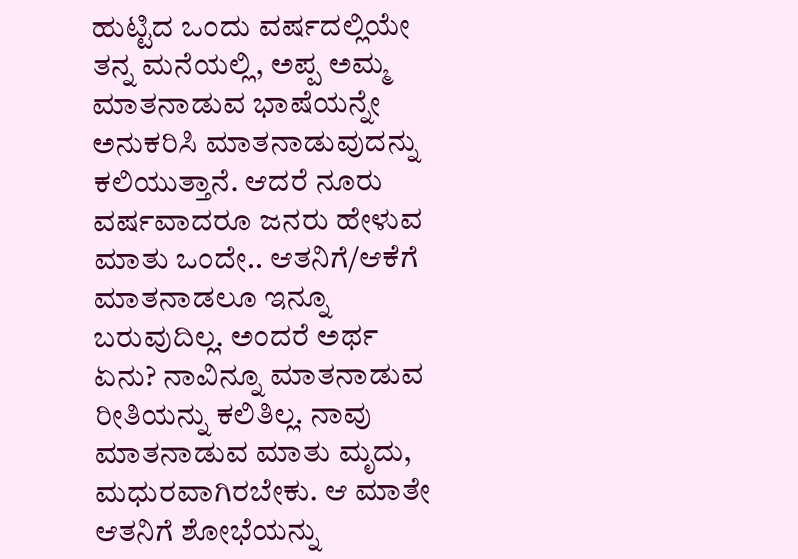ಹುಟ್ಟಿದ ಒಂದು ವರ್ಷದಲ್ಲಿಯೇ ತನ್ನ ಮನೆಯಲ್ಲಿ, ಅಪ್ಪ ಅಮ್ಮ ಮಾತನಾಡುವ ಭಾಷೆಯನ್ನೇ ಅನುಕರಿಸಿ ಮಾತನಾಡುವುದನ್ನು ಕಲಿಯುತ್ತಾನೆ. ಆದರೆ ನೂರು ವರ್ಷವಾದರೂ ಜನರು ಹೇಳುವ ಮಾತು ಒಂದೇ.. ಆತನಿಗೆ/ಆಕೆಗೆ ಮಾತನಾಡಲೂ ಇನ್ನೂ ಬರುವುದಿಲ್ಲ. ಅಂದರೆ ಅರ್ಥ ಏನು? ನಾವಿನ್ನೂ ಮಾತನಾಡುವ ರೀತಿಯನ್ನು ಕಲಿತಿಲ್ಲ. ನಾವು ಮಾತನಾಡುವ ಮಾತು ಮೃದು, ಮಧುರವಾಗಿರಬೇಕು. ಆ ಮಾತೇ ಆತನಿಗೆ ಶೋಭೆಯನ್ನು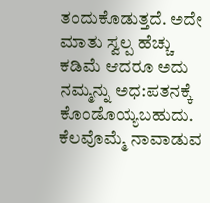ತಂದುಕೊಡುತ್ತದೆ. ಅದೇ ಮಾತು ಸ್ವಲ್ಪ ಹೆಚ್ಚು ಕಡಿಮೆ ಆದರೂ ಅದು ನಮ್ಮನ್ನು ಅಧ:ಪತನಕ್ಕೆ ಕೊಂಡೊಯ್ಯಬಹುದು. ಕೆಲವೊಮ್ಮೆ ನಾವಾಡುವ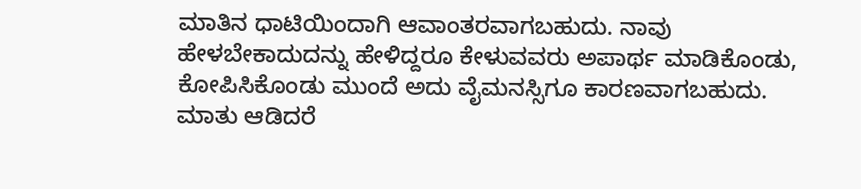ಮಾತಿನ ಧಾಟಿಯಿಂದಾಗಿ ಆವಾಂತರವಾಗಬಹುದು. ನಾವು ಹೇಳಬೇಕಾದುದನ್ನು ಹೇಳಿದ್ದರೂ ಕೇಳುವವರು ಅಪಾರ್ಥ ಮಾಡಿಕೊಂಡು, ಕೋಪಿಸಿಕೊಂಡು ಮುಂದೆ ಅದು ವೈಮನಸ್ಸಿಗೂ ಕಾರಣವಾಗಬಹುದು. ಮಾತು ಆಡಿದರೆ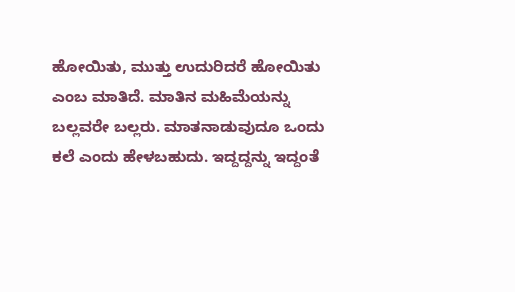ಹೋಯಿತು, ಮುತ್ತು ಉದುರಿದರೆ ಹೋಯಿತು ಎಂಬ ಮಾತಿದೆ. ಮಾತಿನ ಮಹಿಮೆಯನ್ನು ಬಲ್ಲವರೇ ಬಲ್ಲರು. ಮಾತನಾಡುವುದೂ ಒಂದು ಕಲೆ ಎಂದು ಹೇಳಬಹುದು. ಇದ್ದದ್ದನ್ನು ಇದ್ದಂತೆ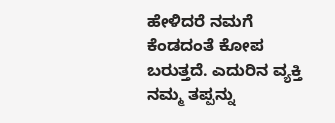ಹೇಳಿದರೆ ನಮಗೆ ಕೆಂಡದಂತೆ ಕೋಪ ಬರುತ್ತದೆ. ಎದುರಿನ ವ್ಯಕ್ತಿ ನಮ್ಮ ತಪ್ಪನ್ನು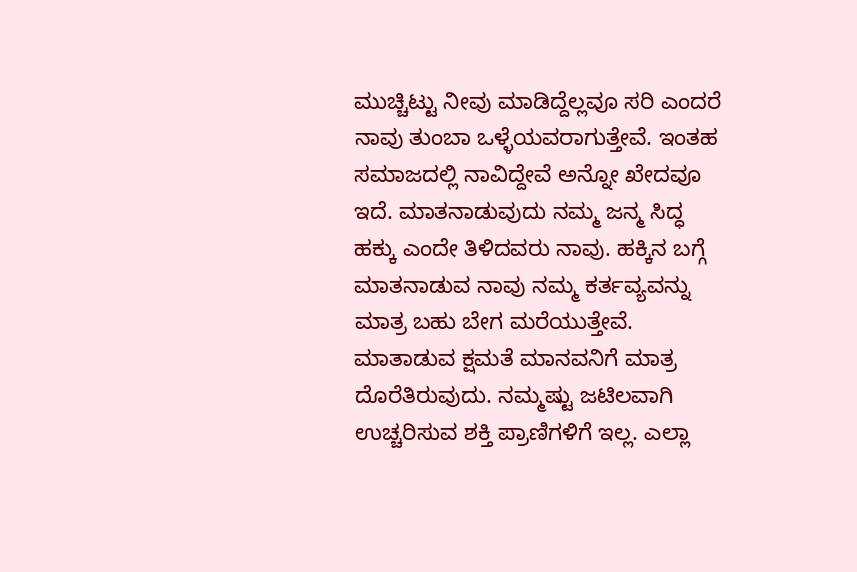ಮುಚ್ಚಿಟ್ಟು ನೀವು ಮಾಡಿದ್ದೆಲ್ಲವೂ ಸರಿ ಎಂದರೆ ನಾವು ತುಂಬಾ ಒಳ್ಳೆಯವರಾಗುತ್ತೇವೆ. ಇಂತಹ ಸಮಾಜದಲ್ಲಿ ನಾವಿದ್ದೇವೆ ಅನ್ನೋ ಖೇದವೂ ಇದೆ. ಮಾತನಾಡುವುದು ನಮ್ಮ ಜನ್ಮ ಸಿದ್ಧ ಹಕ್ಕು ಎಂದೇ ತಿಳಿದವರು ನಾವು. ಹಕ್ಕಿನ ಬಗ್ಗೆ ಮಾತನಾಡುವ ನಾವು ನಮ್ಮ ಕರ್ತವ್ಯವನ್ನು ಮಾತ್ರ ಬಹು ಬೇಗ ಮರೆಯುತ್ತೇವೆ.
ಮಾತಾಡುವ ಕ್ಷಮತೆ ಮಾನವನಿಗೆ ಮಾತ್ರ ದೊರೆತಿರುವುದು. ನಮ್ಮಷ್ಟು ಜಟಿಲವಾಗಿ ಉಚ್ಚರಿಸುವ ಶಕ್ತಿ ಪ್ರಾಣಿಗಳಿಗೆ ಇಲ್ಲ. ಎಲ್ಲಾ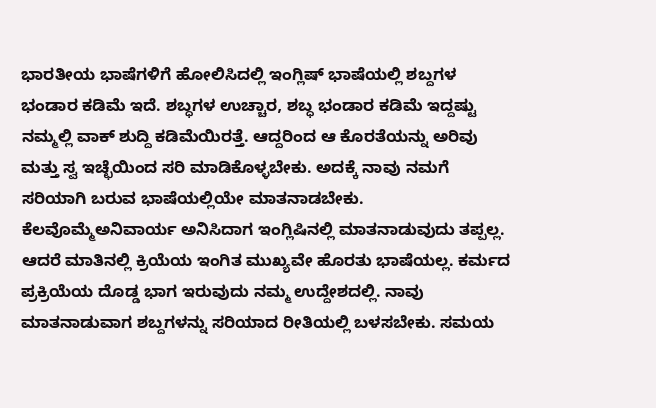ಭಾರತೀಯ ಭಾಷೆಗಳಿಗೆ ಹೋಲಿಸಿದಲ್ಲಿ ಇಂಗ್ಲಿಷ್ ಭಾಷೆಯಲ್ಲಿ ಶಬ್ದಗಳ ಭಂಡಾರ ಕಡಿಮೆ ಇದೆ. ಶಬ್ಧಗಳ ಉಚ್ಚಾರ, ಶಬ್ಧ ಭಂಡಾರ ಕಡಿಮೆ ಇದ್ದಷ್ಟು ನಮ್ಮಲ್ಲಿ ವಾಕ್ ಶುದ್ದಿ ಕಡಿಮೆಯಿರತ್ತೆ. ಆದ್ದರಿಂದ ಆ ಕೊರತೆಯನ್ನು ಅರಿವು ಮತ್ತು ಸ್ವ ಇಚ್ಛೆಯಿಂದ ಸರಿ ಮಾಡಿಕೊಳ್ಳಬೇಕು. ಅದಕ್ಕೆ ನಾವು ನಮಗೆ ಸರಿಯಾಗಿ ಬರುವ ಭಾಷೆಯಲ್ಲಿಯೇ ಮಾತನಾಡಬೇಕು. ಕೆಲವೊಮ್ಮೆಅನಿವಾರ್ಯ ಅನಿಸಿದಾಗ ಇಂಗ್ಲಿಷಿನಲ್ಲಿ ಮಾತನಾಡುವುದು ತಪ್ಪಲ್ಲ. ಆದರೆ ಮಾತಿನಲ್ಲಿ ಕ್ರಿಯೆಯ ಇಂಗಿತ ಮುಖ್ಯವೇ ಹೊರತು ಭಾಷೆಯಲ್ಲ. ಕರ್ಮದ ಪ್ರಕ್ರಿಯೆಯ ದೊಡ್ಡ ಭಾಗ ಇರುವುದು ನಮ್ಮ ಉದ್ದೇಶದಲ್ಲಿ. ನಾವು ಮಾತನಾಡುವಾಗ ಶಬ್ದಗಳನ್ನು ಸರಿಯಾದ ರೀತಿಯಲ್ಲಿ ಬಳಸಬೇಕು. ಸಮಯ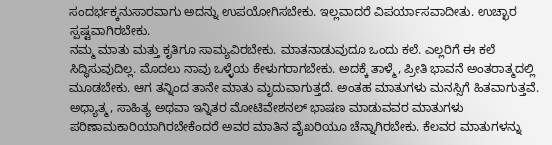ಸಂದರ್ಭಕ್ಕನುಸಾರವಾಗು ಅದನ್ನು ಉಪಯೋಗಿಸಬೇಕು. ಇಲ್ಲವಾದರೆ ವಿಪರ್ಯಾಸವಾದೀತು. ಉಚ್ಛಾರ ಸ್ಪಷ್ಟವಾಗಿರಬೇಕು.
ನಮ್ಮ ಮಾತು ಮತ್ತು ಕೃತಿಗೂ ಸಾಮ್ಯವಿರಬೇಕು. ಮಾತನಾಡುವುದೂ ಒಂದು ಕಲೆ. ಎಲ್ಲರಿಗೆ ಈ ಕಲೆ ಸಿದ್ಧಿಸುವುದಿಲ್ಲ. ಮೊದಲು ನಾವು ಒಳ್ಳೆಯ ಕೇಳುಗರಾಗಬೇಕು. ಅದಕ್ಕೆ ತಾಳ್ಮೆ, ಪ್ರೀತಿ ಭಾವನೆ ಅಂತರಾತ್ಮದಲ್ಲಿ ಮೂಡಬೇಕು. ಆಗ ತನ್ನಿಂದ ತಾನೇ ಮಾತು ಮೃದುವಾಗುತ್ತದೆ. ಅಂತಹ ಮಾತುಗಳು ಮನಸ್ಸಿಗೆ ಹಿತವಾಗುತ್ತವೆ. ಅಧ್ಯಾತ್ಮ, ಸಾಹಿತ್ಯ ಅಥವಾ ಇನ್ನಿತರ ಮೋಟಿವೇಶನಲ್ ಭಾಷಣ ಮಾಡುವವರ ಮಾತುಗಳು ಪರಿಣಾಮಕಾರಿಯಾಗಿರಬೇಕೆಂದರೆ ಅವರ ಮಾತಿನ ವೈಖರಿಯೂ ಚೆನ್ನಾಗಿರಬೇಕು. ಕೆಲವರ ಮಾತುಗಳನ್ನು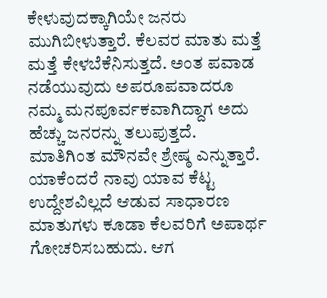ಕೇಳುವುದಕ್ಕಾಗಿಯೇ ಜನರು ಮುಗಿಬೀಳುತ್ತಾರೆ. ಕೆಲವರ ಮಾತು ಮತ್ತೆ ಮತ್ತೆ ಕೇಳಬೆಕೆನಿಸುತ್ತದೆ. ಅಂತ ಪವಾಡ ನಡೆಯುವುದು ಅಪರೂಪವಾದರೂ ನಮ್ಮ ಮನಪೂರ್ವಕವಾಗಿದ್ದಾಗ ಅದು ಹೆಚ್ಚು ಜನರನ್ನು ತಲುಪುತ್ತದೆ.
ಮಾತಿಗಿಂತ ಮೌನವೇ ಶ್ರೇಷ್ಠ ಎನ್ನುತ್ತಾರೆ. ಯಾಕೆಂದರೆ ನಾವು ಯಾವ ಕೆಟ್ಟ ಉದ್ದೇಶವಿಲ್ಲದೆ ಆಡುವ ಸಾಧಾರಣ ಮಾತುಗಳು ಕೂಡಾ ಕೆಲವರಿಗೆ ಅಪಾರ್ಥ ಗೋಚರಿಸಬಹುದು. ಆಗ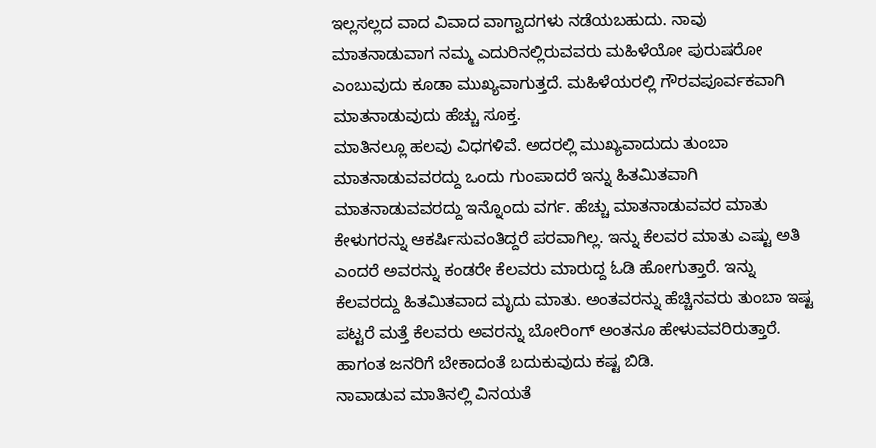ಇಲ್ಲಸಲ್ಲದ ವಾದ ವಿವಾದ ವಾಗ್ವಾದಗಳು ನಡೆಯಬಹುದು. ನಾವು ಮಾತನಾಡುವಾಗ ನಮ್ಮ ಎದುರಿನಲ್ಲಿರುವವರು ಮಹಿಳೆಯೋ ಪುರುಷರೋ ಎಂಬುವುದು ಕೂಡಾ ಮುಖ್ಯವಾಗುತ್ತದೆ. ಮಹಿಳೆಯರಲ್ಲಿ ಗೌರವಪೂರ್ವಕವಾಗಿ ಮಾತನಾಡುವುದು ಹೆಚ್ಚು ಸೂಕ್ತ.
ಮಾತಿನಲ್ಲೂ ಹಲವು ವಿಧಗಳಿವೆ. ಅದರಲ್ಲಿ ಮುಖ್ಯವಾದುದು ತುಂಬಾ ಮಾತನಾಡುವವರದ್ದು ಒಂದು ಗುಂಪಾದರೆ ಇನ್ನು ಹಿತಮಿತವಾಗಿ ಮಾತನಾಡುವವರದ್ದು ಇನ್ನೊಂದು ವರ್ಗ. ಹೆಚ್ಚು ಮಾತನಾಡುವವರ ಮಾತು ಕೇಳುಗರನ್ನು ಆಕರ್ಷಿಸುವಂತಿದ್ದರೆ ಪರವಾಗಿಲ್ಲ. ಇನ್ನು ಕೆಲವರ ಮಾತು ಎಷ್ಟು ಅತಿ ಎಂದರೆ ಅವರನ್ನು ಕಂಡರೇ ಕೆಲವರು ಮಾರುದ್ದ ಓಡಿ ಹೋಗುತ್ತಾರೆ. ಇನ್ನು ಕೆಲವರದ್ದು ಹಿತಮಿತವಾದ ಮೃದು ಮಾತು. ಅಂತವರನ್ನು ಹೆಚ್ಚಿನವರು ತುಂಬಾ ಇಷ್ಟ ಪಟ್ಟರೆ ಮತ್ತೆ ಕೆಲವರು ಅವರನ್ನು ಬೋರಿಂಗ್ ಅಂತನೂ ಹೇಳುವವರಿರುತ್ತಾರೆ. ಹಾಗಂತ ಜನರಿಗೆ ಬೇಕಾದಂತೆ ಬದುಕುವುದು ಕಷ್ಟ ಬಿಡಿ.
ನಾವಾಡುವ ಮಾತಿನಲ್ಲಿ ವಿನಯತೆ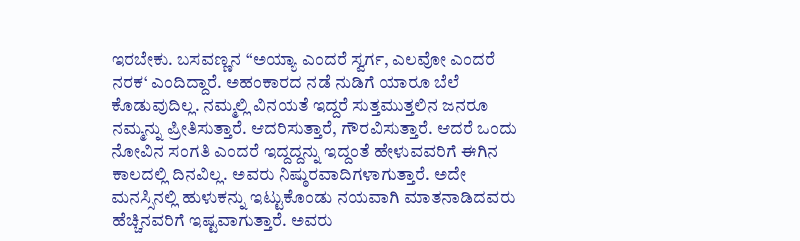ಇರಬೇಕು. ಬಸವಣ್ಣನ “ಅಯ್ಯಾ ಎಂದರೆ ಸ್ವರ್ಗ, ಎಲವೋ ಎಂದರೆ ನರಕ‘ ಎಂದಿದ್ದಾರೆ. ಅಹಂಕಾರದ ನಡೆ ನುಡಿಗೆ ಯಾರೂ ಬೆಲೆ ಕೊಡುವುದಿಲ್ಲ. ನಮ್ಮಲ್ಲಿ ವಿನಯತೆ ಇದ್ದರೆ ಸುತ್ತಮುತ್ತಲಿನ ಜನರೂ ನಮ್ಮನ್ನು ಪ್ರೀತಿಸುತ್ತಾರೆ. ಆದರಿಸುತ್ತಾರೆ, ಗೌರವಿಸುತ್ತಾರೆ. ಆದರೆ ಒಂದು ನೋವಿನ ಸಂಗತಿ ಎಂದರೆ ಇದ್ದದ್ದನ್ನು ಇದ್ದಂತೆ ಹೇಳುವವರಿಗೆ ಈಗಿನ ಕಾಲದಲ್ಲಿ ದಿನವಿಲ್ಲ. ಅವರು ನಿಷ್ಠುರವಾದಿಗಳಾಗುತ್ತಾರೆ. ಅದೇ ಮನಸ್ಸಿನಲ್ಲಿ ಹುಳುಕನ್ನು ಇಟ್ಟುಕೊಂಡು ನಯವಾಗಿ ಮಾತನಾಡಿದವರು ಹೆಚ್ಚಿನವರಿಗೆ ಇಷ್ಟವಾಗುತ್ತಾರೆ. ಅವರು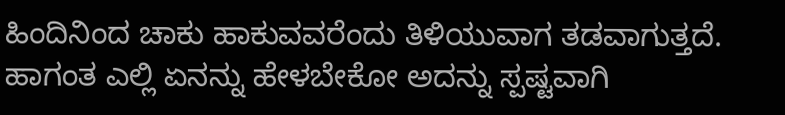ಹಿಂದಿನಿಂದ ಚಾಕು ಹಾಕುವವರೆಂದು ತಿಳಿಯುವಾಗ ತಡವಾಗುತ್ತದೆ. ಹಾಗಂತ ಎಲ್ಲಿ ಏನನ್ನು ಹೇಳಬೇಕೋ ಅದನ್ನು ಸ್ಪಷ್ಟವಾಗಿ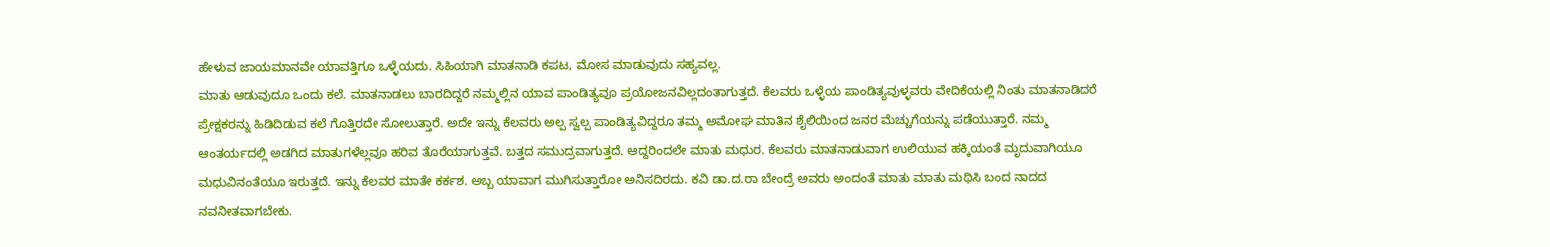ಹೇಳುವ ಜಾಯಮಾನವೇ ಯಾವತ್ತಿಗೂ ಒಳ್ಳೆಯದು. ಸಿಹಿಯಾಗಿ ಮಾತನಾಡಿ ಕಪಟ, ಮೋಸ ಮಾಡುವುದು ಸಹ್ಯವಲ್ಲ.
ಮಾತು ಆಡುವುದೂ ಒಂದು ಕಲೆ. ಮಾತನಾಡಲು ಬಾರದಿದ್ದರೆ ನಮ್ಮಲ್ಲಿನ ಯಾವ ಪಾಂಡಿತ್ಯವೂ ಪ್ರಯೋಜನವಿಲ್ಲದಂತಾಗುತ್ತದೆ. ಕೆಲವರು ಒಳ್ಳೆಯ ಪಾಂಡಿತ್ಯವುಳ್ಳವರು ವೇದಿಕೆಯಲ್ಲಿ ನಿಂತು ಮಾತನಾಡಿದರೆ ಪ್ರೇಕ್ಷಕರನ್ನು ಹಿಡಿದಿಡುವ ಕಲೆ ಗೊತ್ತಿರದೇ ಸೋಲುತ್ತಾರೆ. ಅದೇ ಇನ್ನು ಕೆಲವರು ಅಲ್ಪ ಸ್ವಲ್ಪ ಪಾಂಡಿತ್ಯವಿದ್ದರೂ ತಮ್ಮ ಅಮೋಘ ಮಾತಿನ ಶೈಲಿಯಿಂದ ಜನರ ಮೆಚ್ಚುಗೆಯನ್ನು ಪಡೆಯುತ್ತಾರೆ. ನಮ್ಮ ಆಂತರ್ಯದಲ್ಲಿ ಅಡಗಿದ ಮಾತುಗಳೆಲ್ಲವೂ ಹರಿವ ತೊರೆಯಾಗುತ್ತವೆ. ಬತ್ತದ ಸಮುದ್ರವಾಗುತ್ತದೆ. ಆದ್ದರಿಂದಲೇ ಮಾತು ಮಧುರ. ಕೆಲವರು ಮಾತನಾಡುವಾಗ ಉಲಿಯುವ ಹಕ್ಕಿಯಂತೆ ಮೃದುವಾಗಿಯೂ ಮಧುವಿನಂತೆಯೂ ಇರುತ್ತದೆ. ಇನ್ನು ಕೆಲವರ ಮಾತೇ ಕರ್ಕಶ. ಅಬ್ಬ ಯಾವಾಗ ಮುಗಿಸುತ್ತಾರೋ ಅನಿಸದಿರದು. ಕವಿ ಡಾ.ದ.ರಾ ಬೇಂದ್ರೆ ಅವರು ಅಂದಂತೆ ಮಾತು ಮಾತು ಮಥಿಸಿ ಬಂದ ನಾದದ ನವನೀತವಾಗಬೇಕು.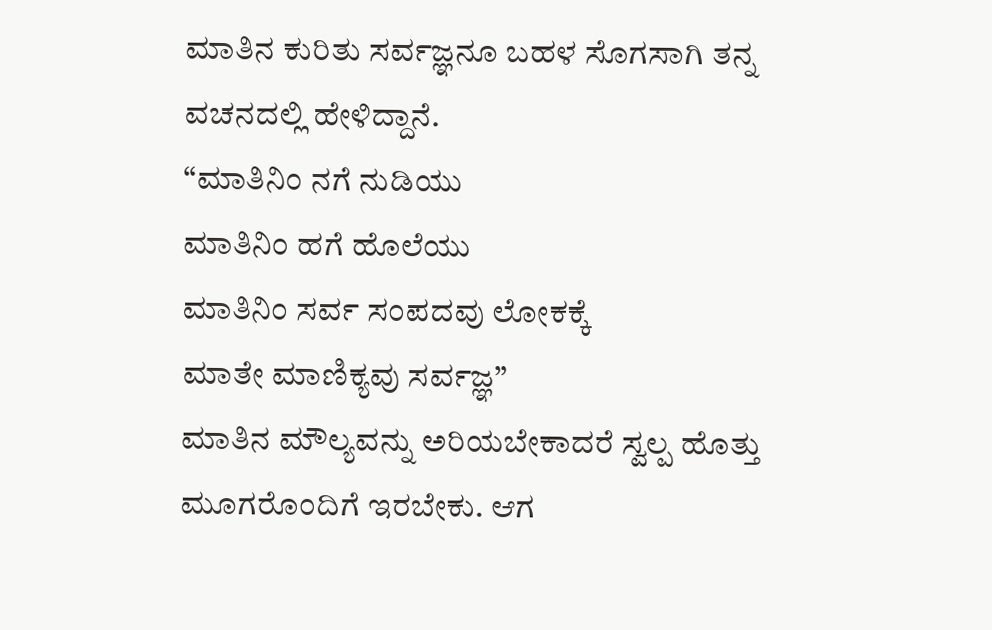ಮಾತಿನ ಕುರಿತು ಸರ್ವಜ್ಞನೂ ಬಹಳ ಸೊಗಸಾಗಿ ತನ್ನ ವಚನದಲ್ಲಿ ಹೇಳಿದ್ದಾನೆ.
“ಮಾತಿನಿಂ ನಗೆ ನುಡಿಯು
ಮಾತಿನಿಂ ಹಗೆ ಹೊಲೆಯು
ಮಾತಿನಿಂ ಸರ್ವ ಸಂಪದವು ಲೋಕಕ್ಕೆ
ಮಾತೇ ಮಾಣಿಕ್ಯವು ಸರ್ವಜ್ಞ”
ಮಾತಿನ ಮೌಲ್ಯವನ್ನು ಅರಿಯಬೇಕಾದರೆ ಸ್ವಲ್ಪ ಹೊತ್ತು ಮೂಗರೊಂದಿಗೆ ಇರಬೇಕು. ಆಗ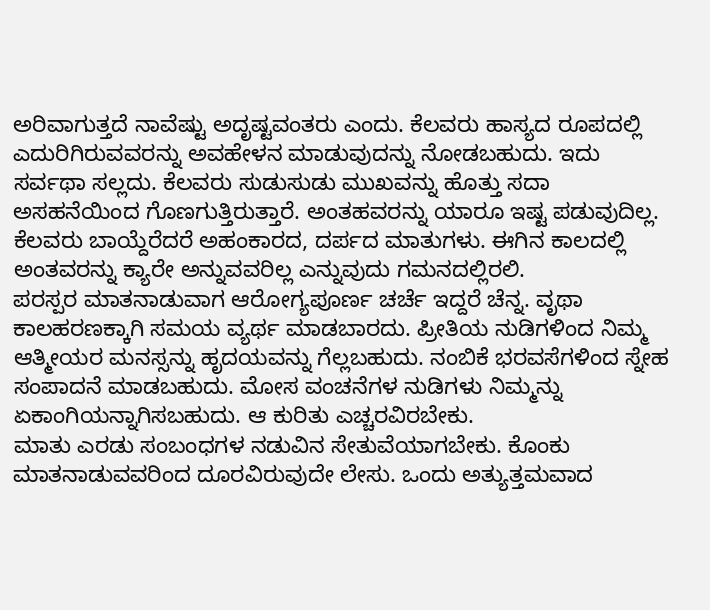ಅರಿವಾಗುತ್ತದೆ ನಾವೆಷ್ಟು ಅದೃಷ್ಟವಂತರು ಎಂದು. ಕೆಲವರು ಹಾಸ್ಯದ ರೂಪದಲ್ಲಿ ಎದುರಿಗಿರುವವರನ್ನು ಅವಹೇಳನ ಮಾಡುವುದನ್ನು ನೋಡಬಹುದು. ಇದು ಸರ್ವಥಾ ಸಲ್ಲದು. ಕೆಲವರು ಸುಡುಸುಡು ಮುಖವನ್ನು ಹೊತ್ತು ಸದಾ ಅಸಹನೆಯಿಂದ ಗೊಣಗುತ್ತಿರುತ್ತಾರೆ. ಅಂತಹವರನ್ನು ಯಾರೂ ಇಷ್ಟ ಪಡುವುದಿಲ್ಲ. ಕೆಲವರು ಬಾಯ್ದೆರೆದರೆ ಅಹಂಕಾರದ, ದರ್ಪದ ಮಾತುಗಳು. ಈಗಿನ ಕಾಲದಲ್ಲಿ ಅಂತವರನ್ನು ಕ್ಯಾರೇ ಅನ್ನುವವರಿಲ್ಲ ಎನ್ನುವುದು ಗಮನದಲ್ಲಿರಲಿ.
ಪರಸ್ಪರ ಮಾತನಾಡುವಾಗ ಆರೋಗ್ಯಪೂರ್ಣ ಚರ್ಚೆ ಇದ್ದರೆ ಚೆನ್ನ. ವೃಥಾ ಕಾಲಹರಣಕ್ಕಾಗಿ ಸಮಯ ವ್ಯರ್ಥ ಮಾಡಬಾರದು. ಪ್ರೀತಿಯ ನುಡಿಗಳಿಂದ ನಿಮ್ಮ ಆತ್ಮೀಯರ ಮನಸ್ಸನ್ನು ಹೃದಯವನ್ನು ಗೆಲ್ಲಬಹುದು. ನಂಬಿಕೆ ಭರವಸೆಗಳಿಂದ ಸ್ನೇಹ ಸಂಪಾದನೆ ಮಾಡಬಹುದು. ಮೋಸ ವಂಚನೆಗಳ ನುಡಿಗಳು ನಿಮ್ಮನ್ನು ಏಕಾಂಗಿಯನ್ನಾಗಿಸಬಹುದು. ಆ ಕುರಿತು ಎಚ್ಚರವಿರಬೇಕು.
ಮಾತು ಎರಡು ಸಂಬಂಧಗಳ ನಡುವಿನ ಸೇತುವೆಯಾಗಬೇಕು. ಕೊಂಕು ಮಾತನಾಡುವವರಿಂದ ದೂರವಿರುವುದೇ ಲೇಸು. ಒಂದು ಅತ್ಯುತ್ತಮವಾದ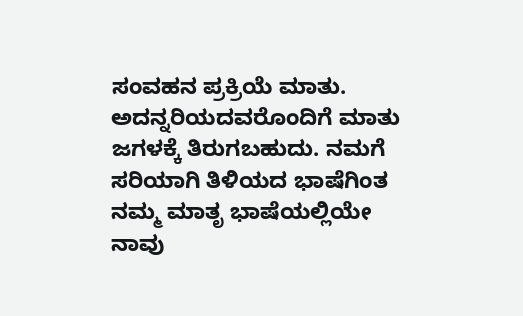ಸಂವಹನ ಪ್ರಕ್ರಿಯೆ ಮಾತು. ಅದನ್ನರಿಯದವರೊಂದಿಗೆ ಮಾತು ಜಗಳಕ್ಕೆ ತಿರುಗಬಹುದು. ನಮಗೆ ಸರಿಯಾಗಿ ತಿಳಿಯದ ಭಾಷೆಗಿಂತ ನಮ್ಮ ಮಾತೃ ಭಾಷೆಯಲ್ಲಿಯೇ ನಾವು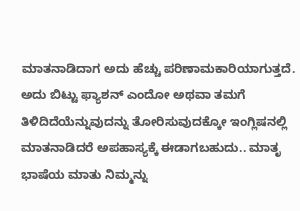ಮಾತನಾಡಿದಾಗ ಅದು ಹೆಚ್ಚು ಪರಿಣಾಮಕಾರಿಯಾಗುತ್ತದೆ. ಅದು ಬಿಟ್ಟು ಫ್ಯಾಶನ್ ಎಂದೋ ಅಥವಾ ತಮಗೆ ತಿಳಿದಿದೆಯೆನ್ನುವುದನ್ನು ತೋರಿಸುವುದಕ್ಕೋ ಇಂಗ್ಲಿಷನಲ್ಲಿ ಮಾತನಾಡಿದರೆ ಅಪಹಾಸ್ಯಕ್ಕೆ ಈಡಾಗಬಹುದು.. ಮಾತೃ ಭಾಷೆಯ ಮಾತು ನಿಮ್ಮನ್ನು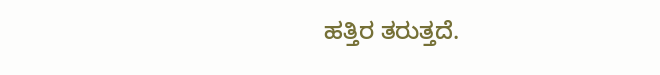ಹತ್ತಿರ ತರುತ್ತದೆ.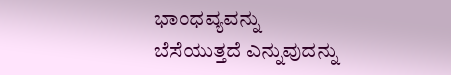ಭಾಂಧವ್ಯವನ್ನು ಬೆಸೆಯುತ್ತದೆ ಎನ್ನುವುದನ್ನು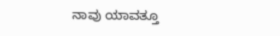ನಾವು ಯಾವತ್ತೂ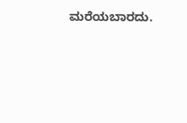ಮರೆಯಬಾರದು.